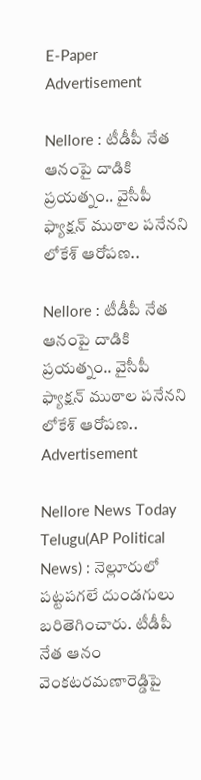E-Paper
Advertisement

Nellore : టీడీపీ నేత ఆనంపై దాడికి ప్రయత్నం.. వైసీపీ ఫ్యాక్షన్ ముఠాల పనేనని లోకేశ్‌ ఆరోపణ..

Nellore : టీడీపీ నేత ఆనంపై దాడికి ప్రయత్నం.. వైసీపీ ఫ్యాక్షన్ ముఠాల పనేనని లోకేశ్‌ ఆరోపణ..
Advertisement

Nellore News Today Telugu(AP Political News) : నెల్లూరులో పట్టపగలే దుండగులు బరితెగించారు. టీడీపీ నేత ఆనం వెంకటరమణారెడ్డిపై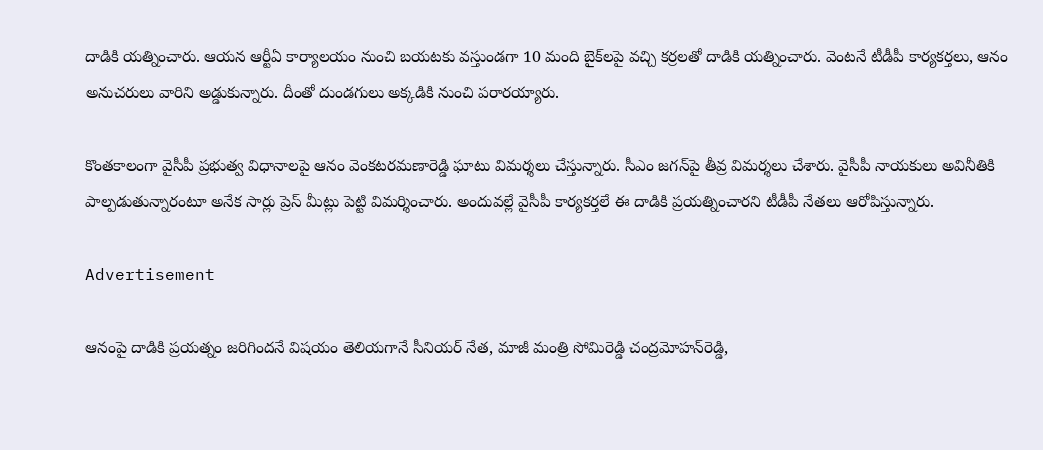దాడికి యత్నించారు. ఆయన ఆర్టీఏ కార్యాలయం నుంచి బయటకు వస్తుండగా 10 మంది బైక్‌లపై వచ్చి కర్రలతో దాడికి యత్నించారు. వెంటనే టీడీపీ కార్యకర్తలు, ఆనం అనుచరులు వారిని అడ్డుకున్నారు. దీంతో దుండగులు అక్కడికి నుంచి పరారయ్యారు.

కొంతకాలంగా వైసీపీ ప్రభుత్వ విధానాలపై ఆనం వెంకటరమణారెడ్డి ఘాటు విమర్శలు చేస్తున్నారు. సీఎం జగన్‌పై తీవ్ర విమర్శలు చేశారు. వైసీపీ నాయకులు అవినీతికి పాల్పడుతున్నారంటూ అనేక సార్లు ప్రెస్ మీట్లు పెట్టి విమర్శించారు. అందువల్లే వైసీపీ కార్యకర్తలే ఈ దాడికి ప్రయత్నించారని టీడీపీ నేతలు ఆరోపిస్తున్నారు.

Advertisement

ఆనంపై దాడికి ప్రయత్నం జరిగిందనే విషయం తెలియగానే సీనియర్‌ నేత, మాజీ మంత్రి సోమిరెడ్డి చంద్రమోహన్‌రెడ్డి,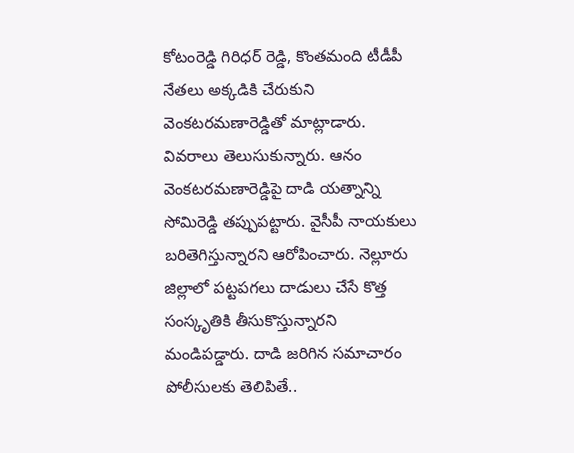కోటంరెడ్డి గిరిధర్ రెడ్డి, కొంతమంది టీడీపీ నేతలు అక్కడికి చేరుకుని వెంకటరమణారెడ్డితో మాట్లాడారు. వివరాలు తెలుసుకున్నారు. ఆనం వెంకటరమణారెడ్డిపై దాడి యత్నాన్ని సోమిరెడ్డి తప్పుపట్టారు. వైసీపీ నాయకులు బరితెగిస్తున్నారని ఆరోపించారు. నెల్లూరు జిల్లాలో పట్టపగలు దాడులు చేసే కొత్త సంస్కృతికి తీసుకొస్తున్నారని మండిపడ్డారు. దాడి జరిగిన సమాచారం పోలీసులకు తెలిపితే..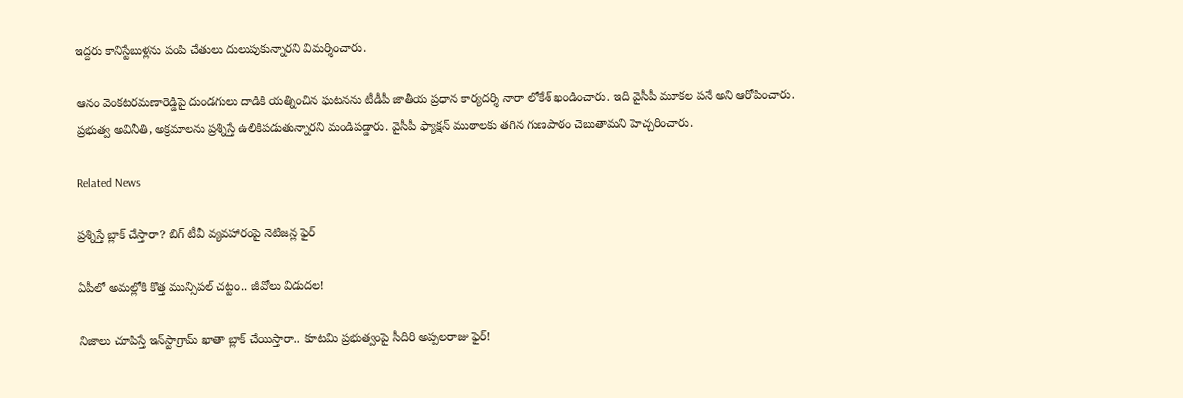ఇద్దరు కానిస్టేబుళ్లను పంపి చేతులు దులుపుకున్నారని విమర్శించారు.

ఆనం వెంకటరమణారెడ్డిపై దుండగులు దాడికి యత్నించిన ఘటనను టీడీపీ జాతీయ ప్రధాన కార్యదర్శి నారా లోకేశ్‌ ఖండించారు. ఇది వైసీపీ మూకల పనే అని ఆరోపించారు. ప్రభుత్వ అవినీతి, అక్రమాలను ప్రశ్నిస్తే ఉలికిపడుతున్నారని మండిపడ్డారు. వైసీపీ ఫ్యాక్షన్‌ ముఠాలకు తగిన గుణపాఠం చెబుతామని హెచ్చరించారు.

Related News

ప్రశ్నిస్తే బ్లాక్ చేస్తారా? బిగ్ టీవీ వ్యవహారంపై నెటిజన్ల ఫైర్

ఏపీలో అమల్లోకి కొత్త మున్సిపల్ చట్టం.. జీవోలు విడుదల!

నిజాలు చూపిస్తే ఇన్‌స్టాగ్రామ్ ఖాతా బ్లాక్ చేయిస్తారా.. కూటమి ప్రభుత్వంపై సీదిరి అప్పలరాజు ఫైర్!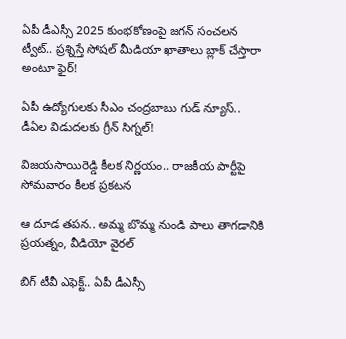ఏపీ డీఎస్సీ 2025 కుంభకోణంపై జగన్ సంచలన ట్వీట్.. ప్రశ్నిస్తే సోషల్ మీడియా ఖాతాలు బ్లాక్ చేస్తారా అంటూ ఫైర్!

ఏపీ ఉద్యోగులకు సీఎం చంద్రబాబు గుడ్ న్యూస్.. డీఏల విడుదలకు గ్రీన్ సిగ్నల్!

విజయసాయిరెడ్డి కీలక నిర్ణయం.. రాజకీయ పార్టీపై సోమవారం కీలక ప్రకటన

ఆ దూడ తపన.. అమ్మ బొమ్మ నుండి పాలు తాగడానికి ప్రయత్నం, వీడియో వైరల్

బిగ్‌ టీవీ ఎఫెక్ట్.. ఏపీ డీఎస్సీ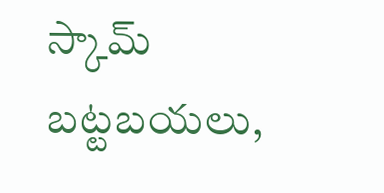స్కామ్ బట్టబయలు,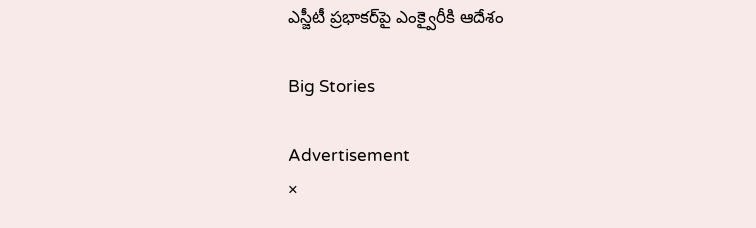ఎస్జీటీ ప్రభాకర్‌పై ఎంక్వైరీకి ఆదేశం

Big Stories

Advertisement
×